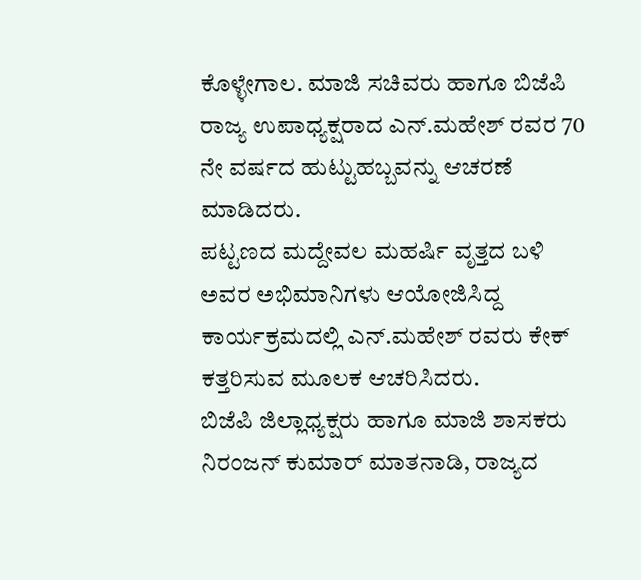ಕೊಳ್ಳೇಗಾಲ. ಮಾಜಿ ಸಚಿವರು ಹಾಗೂ ಬಿಜೆಪಿ ರಾಜ್ಯ ಉಪಾಧ್ಯಕ್ಷರಾದ ಎನ್.ಮಹೇಶ್ ರವರ 70 ನೇ ವರ್ಷದ ಹುಟ್ಟುಹಬ್ಬವನ್ನು ಆಚರಣೆ ಮಾಡಿದರು.
ಪಟ್ಟಣದ ಮದ್ದೇವಲ ಮಹರ್ಷಿ ವೃತ್ತದ ಬಳಿ ಅವರ ಅಭಿಮಾನಿಗಳು ಆಯೋಜಿಸಿದ್ದ ಕಾರ್ಯಕ್ರಮದಲ್ಲಿ ಎನ್.ಮಹೇಶ್ ರವರು ಕೇಕ್ ಕತ್ತರಿಸುವ ಮೂಲಕ ಆಚರಿಸಿದರು.
ಬಿಜೆಪಿ ಜಿಲ್ಲಾಧ್ಯಕ್ಷರು ಹಾಗೂ ಮಾಜಿ ಶಾಸಕರು ನಿರಂಜನ್ ಕುಮಾರ್ ಮಾತನಾಡಿ, ರಾಜ್ಯದ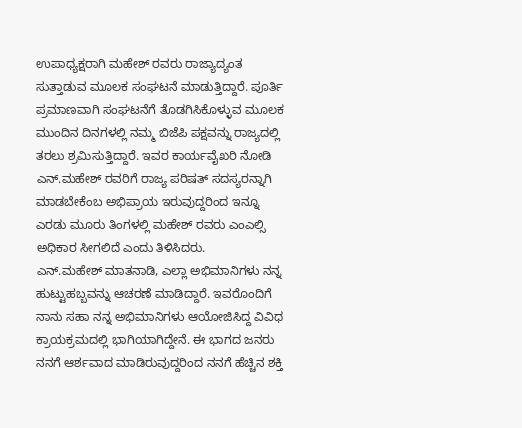ಉಪಾಧ್ಯಕ್ಷರಾಗಿ ಮಹೇಶ್ ರವರು ರಾಜ್ಯಾದ್ಯಂತ ಸುತ್ತಾಡುವ ಮೂಲಕ ಸಂಘಟನೆ ಮಾಡುತ್ತಿದ್ದಾರೆ. ಪೂರ್ತಿ ಪ್ರಮಾಣವಾಗಿ ಸಂಘಟನೆಗೆ ತೊಡಗಿಸಿಕೊಳ್ಳುವ ಮೂಲಕ ಮುಂದಿನ ದಿನಗಳಲ್ಲಿ ನಮ್ಮ ಬಿಜೆಪಿ ಪಕ್ಷವನ್ನು ರಾಜ್ಯದಲ್ಲಿ ತರಲು ಶ್ರಮಿಸುತ್ತಿದ್ದಾರೆ. ಇವರ ಕಾರ್ಯವೈಖರಿ ನೋಡಿ
ಎನ್.ಮಹೇಶ್ ರವರಿಗೆ ರಾಜ್ಯ ಪರಿಷತ್ ಸದಸ್ಯರನ್ನಾಗಿ ಮಾಡಬೇಕೆಂಬ ಅಭಿಪ್ರಾಯ ಇರುವುದ್ದರಿಂದ ಇನ್ನೂ ಎರಡು ಮೂರು ತಿಂಗಳಲ್ಲಿ ಮಹೇಶ್ ರವರು ಎಂಎಲ್ಸಿ ಅಧಿಕಾರ ಸೀಗಲಿದೆ ಎಂದು ತಿಳಿಸಿದರು.
ಎನ್.ಮಹೇಶ್ ಮಾತನಾಡಿ, ಎಲ್ಲಾ ಅಭಿಮಾನಿಗಳು ನನ್ನ ಹುಟ್ಟುಹಬ್ಬವನ್ನು ಆಚರಣೆ ಮಾಡಿದ್ದಾರೆ. ಇವರೊಂದಿಗೆ ನಾನು ಸಹಾ ನನ್ನ ಅಭಿಮಾನಿಗಳು ಆಯೋಜಿಸಿದ್ದ ವಿವಿಧ ಕ್ರಾಯಕ್ರಮದಲ್ಲಿ ಭಾಗಿಯಾಗಿದ್ದೇನೆ. ಈ ಭಾಗದ ಜನರು ನನಗೆ ಆರ್ಶವಾದ ಮಾಡಿರುವುದ್ದರಿಂದ ನನಗೆ ಹೆಚ್ಚಿನ ಶಕ್ತಿ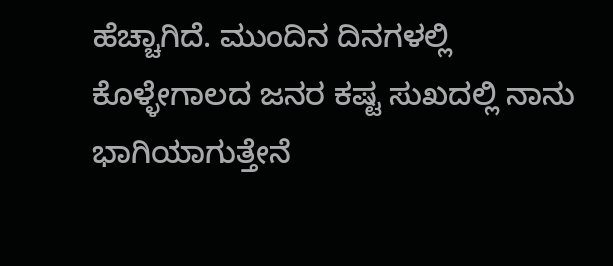ಹೆಚ್ಚಾಗಿದೆ. ಮುಂದಿನ ದಿನಗಳಲ್ಲಿ ಕೊಳ್ಳೇಗಾಲದ ಜನರ ಕಷ್ಟ ಸುಖದಲ್ಲಿ ನಾನು ಭಾಗಿಯಾಗುತ್ತೇನೆ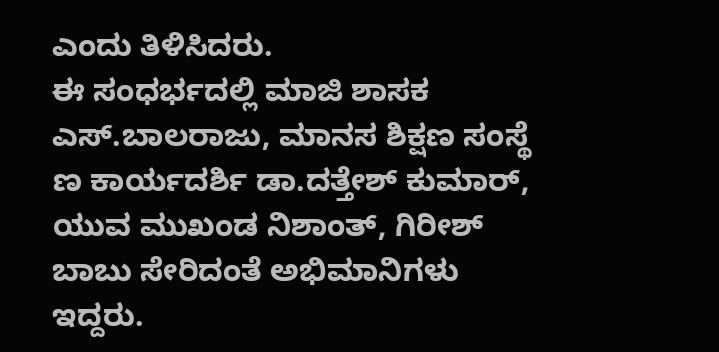ಎಂದು ತಿಳಿಸಿದರು.
ಈ ಸಂಧರ್ಭದಲ್ಲಿ ಮಾಜಿ ಶಾಸಕ ಎಸ್.ಬಾಲರಾಜು, ಮಾನಸ ಶಿಕ್ಷಣ ಸಂಸ್ಥೆ ಣ ಕಾರ್ಯದರ್ಶಿ ಡಾ.ದತ್ತೇಶ್ ಕುಮಾರ್, ಯುವ ಮುಖಂಡ ನಿಶಾಂತ್, ಗಿರೀಶ್ ಬಾಬು ಸೇರಿದಂತೆ ಅಭಿಮಾನಿಗಳು ಇದ್ದರು.